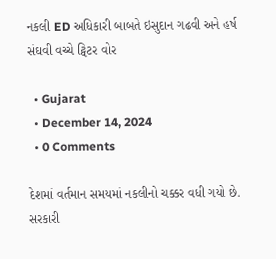નકલી ED અધિકારી બાબતે ઇસુદાન ગઢવી અને હર્ષ સંઘવી વચ્ચે ટ્વિટર વોર

  • Gujarat
  • December 14, 2024
  • 0 Comments

દેશમાં વર્તમાન સમયમાં નકલીનો ચક્કર વધી ગયો છે. સરકારી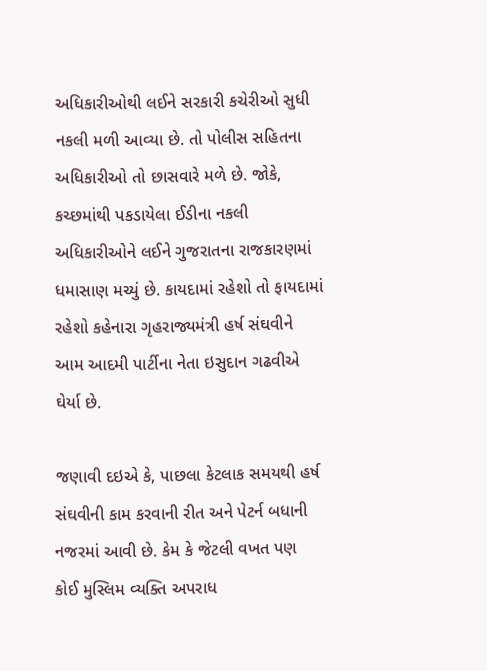અધિકારીઓથી લઈને સરકારી કચેરીઓ સુધી નકલી મળી આવ્યા છે. તો પોલીસ સહિતના અધિકારીઓ તો છાસવારે મળે છે. જોકે, કચ્છમાંથી પકડાયેલા ઈડીના નકલી અધિકારીઓને લઈને ગુજરાતના રાજકારણમાં ધમાસાણ મચ્યું છે. કાયદામાં રહેશો તો ફાયદામાં રહેશો કહેનારા ગૃહરાજ્યમંત્રી હર્ષ સંઘવીને આમ આદમી પાર્ટીના નેતા ઇસુદાન ગઢવીએ ઘેર્યા છે.

જણાવી દઇએ કે, પાછલા કેટલાક સમયથી હર્ષ સંઘવીની કામ કરવાની રીત અને પેટર્ન બધાની નજરમાં આવી છે. કેમ કે જેટલી વખત પણ કોઈ મુસ્લિમ વ્યક્તિ અપરાધ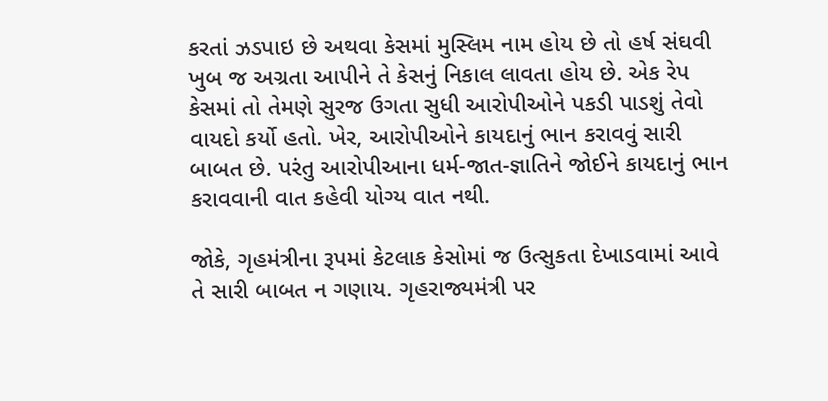કરતાં ઝડપાઇ છે અથવા કેસમાં મુસ્લિમ નામ હોય છે તો હર્ષ સંઘવી ખુબ જ અગ્રતા આપીને તે કેસનું નિકાલ લાવતા હોય છે. એક રેપ કેસમાં તો તેમણે સુરજ ઉગતા સુધી આરોપીઓને પકડી પાડશું તેવો વાયદો કર્યો હતો. ખેર, આરોપીઓને કાયદાનું ભાન કરાવવું સારી બાબત છે. પરંતુ આરોપીઆના ધર્મ-જાત-જ્ઞાતિને જોઈને કાયદાનું ભાન કરાવવાની વાત કહેવી યોગ્ય વાત નથી.

જોકે, ગૃહમંત્રીના રૂપમાં કેટલાક કેસોમાં જ ઉત્સુકતા દેખાડવામાં આવે તે સારી બાબત ન ગણાય. ગૃહરાજ્યમંત્રી પર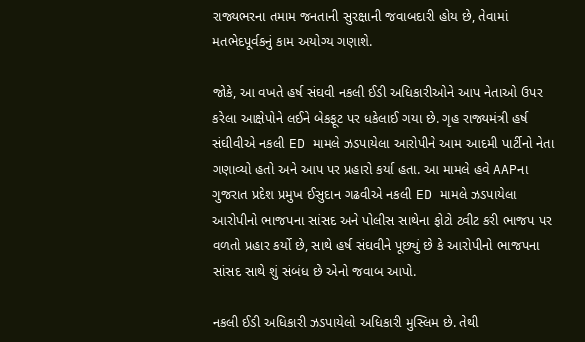રાજ્યભરના તમામ જનતાની સુરક્ષાની જવાબદારી હોય છે, તેવામાં મતભેદપૂર્વકનું કામ અયોગ્ય ગણાશે.

જોકે, આ વખતે હર્ષ સંઘવી નકલી ઈડી અધિકારીઓને આપ નેતાઓ ઉપર કરેલા આક્ષેપોને લઈને બેકફૂટ પર ધકેલાઈ ગયા છે. ગૃહ રાજ્યમંત્રી હર્ષ સંઘીવીએ નકલી ED મામલે ઝડપાયેલા આરોપીને આમ આદમી પાર્ટીનો નેતા ગણાવ્યો હતો અને આપ પર પ્રહારો કર્યા હતા. આ મામલે હવે AAPના ગુજરાત પ્રદેશ પ્રમુખ ઈસુદાન ગઢવીએ નકલી ED મામલે ઝડપાયેલા આરોપીનો ભાજપના સાંસદ અને પોલીસ સાથેના ફોટો ટ્વીટ કરી ભાજપ પર વળતો પ્રહાર કર્યો છે, સાથે હર્ષ સંઘવીને પૂછ્યું છે કે આરોપીનો ભાજપના સાંસદ સાથે શું સંબંધ છે એનો જવાબ આપો.

નકલી ઈડી અધિકારી ઝડપાયેલો અધિકારી મુસ્લિમ છે. તેથી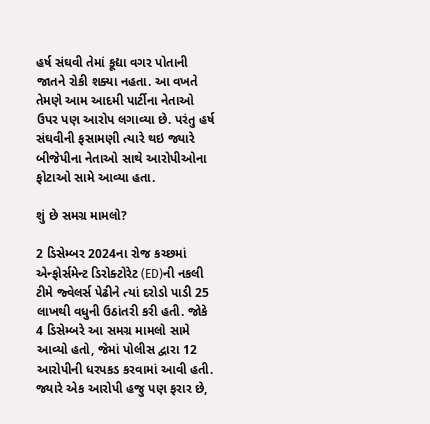હર્ષ સંઘવી તેમાં કૂદ્યા વગર પોતાની જાતને રોકી શક્યા નહતા. આ વખતે તેમણે આમ આદમી પાર્ટીના નેતાઓ ઉપર પણ આરોપ લગાવ્યા છે. પરંતુ હર્ષ સંઘવીની ફસામણી ત્યારે થઇ જ્યારે બીજેપીના નેતાઓ સાથે આરોપીઓના ફોટાઓ સામે આવ્યા હતા.

શું છે સમગ્ર મામલો?

2 ડિસેમ્બર 2024ના રોજ કચ્છમાં એન્ફોર્સમેન્ટ ડિરોક્ટોરેટ (ED)ની નકલી ટીમે જ્વેલર્સ પેઢીને ત્યાં દરોડો પાડી 25 લાખથી વધુની ઉઠાંતરી કરી હતી. જોકે 4 ડિસેમ્બરે આ સમગ્ર મામલો સામે આવ્યો હતો, જેમાં પોલીસ દ્વારા 12 આરોપીની ધરપકડ કરવામાં આવી હતી. જ્યારે એક આરોપી હજુ પણ ફરાર છે,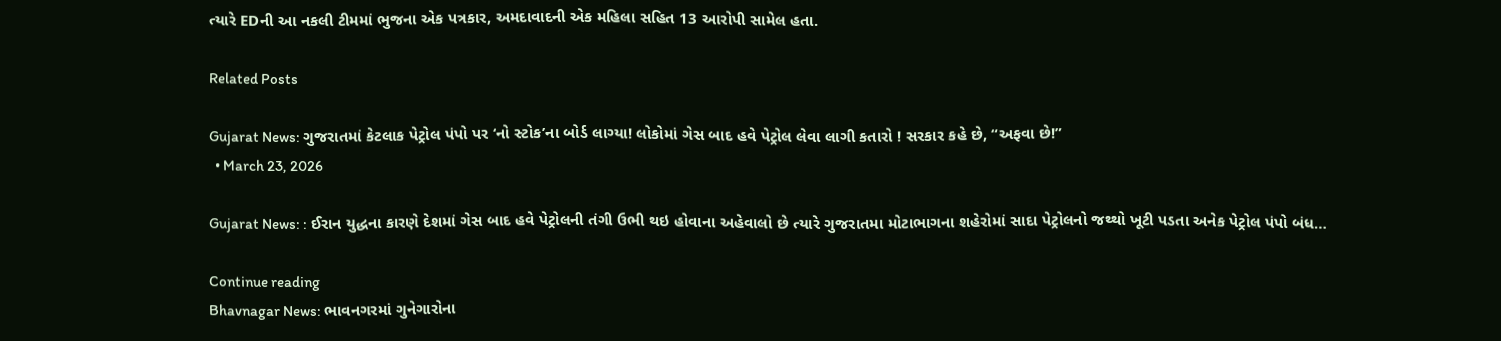ત્યારે EDની આ નકલી ટીમમાં ભુજના એક પત્રકાર, અમદાવાદની એક મહિલા સહિત 13 આરોપી સામેલ હતા.

Related Posts

Gujarat News: ગુજરાતમાં કેટલાક પેટ્રોલ પંપો પર ‘નો સ્ટોક’ના બોર્ડ લાગ્યા! લોકોમાં ગેસ બાદ હવે પેટ્રોલ લેવા લાગી કતારો ! સરકાર કહે છે, “અફવા છે!”
  • March 23, 2026

Gujarat News: : ઈરાન યુદ્ધના કારણે દેશમાં ગેસ બાદ હવે પેટ્રોલની તંગી ઉભી થઇ હોવાના અહેવાલો છે ત્યારે ગુજરાતમા મોટાભાગના શહેરોમાં સાદા પેટ્રોલનો જથ્થો ખૂટી પડતા અનેક પેટ્રોલ પંપો બંધ…

Continue reading
Bhavnagar News: ભાવનગરમાં ગુનેગારોના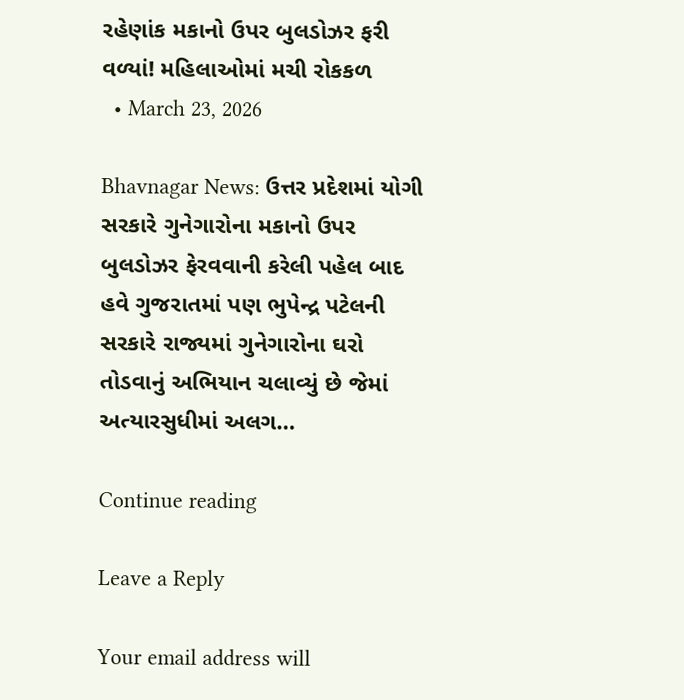રહેણાંક મકાનો ઉપર બુલડોઝર ફરી વળ્યાં! મહિલાઓમાં મચી રોકકળ
  • March 23, 2026

Bhavnagar News: ઉત્તર પ્રદેશમાં યોગી સરકારે ગુનેગારોના મકાનો ઉપર બુલડોઝર ફેરવવાની કરેલી પહેલ બાદ હવે ગુજરાતમાં પણ ભુપેન્દ્ર પટેલની સરકારે રાજ્યમાં ગુનેગારોના ઘરો તોડવાનું અભિયાન ચલાવ્યું છે જેમાં અત્યારસુધીમાં અલગ…

Continue reading

Leave a Reply

Your email address will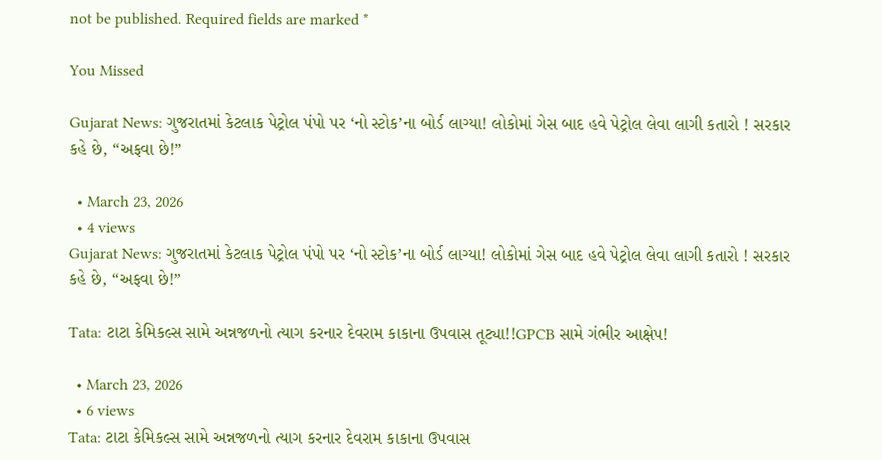not be published. Required fields are marked *

You Missed

Gujarat News: ગુજરાતમાં કેટલાક પેટ્રોલ પંપો પર ‘નો સ્ટોક’ના બોર્ડ લાગ્યા! લોકોમાં ગેસ બાદ હવે પેટ્રોલ લેવા લાગી કતારો ! સરકાર કહે છે, “અફવા છે!”

  • March 23, 2026
  • 4 views
Gujarat News: ગુજરાતમાં કેટલાક પેટ્રોલ પંપો પર ‘નો સ્ટોક’ના બોર્ડ લાગ્યા! લોકોમાં ગેસ બાદ હવે પેટ્રોલ લેવા લાગી કતારો ! સરકાર કહે છે, “અફવા છે!”

Tata: ટાટા કેમિકલ્સ સામે અન્નજળનો ત્યાગ કરનાર દેવરામ કાકાના ઉપવાસ તૂટ્યા!!GPCB સામે ગંભીર આક્ષેપ!

  • March 23, 2026
  • 6 views
Tata: ટાટા કેમિકલ્સ સામે અન્નજળનો ત્યાગ કરનાર દેવરામ કાકાના ઉપવાસ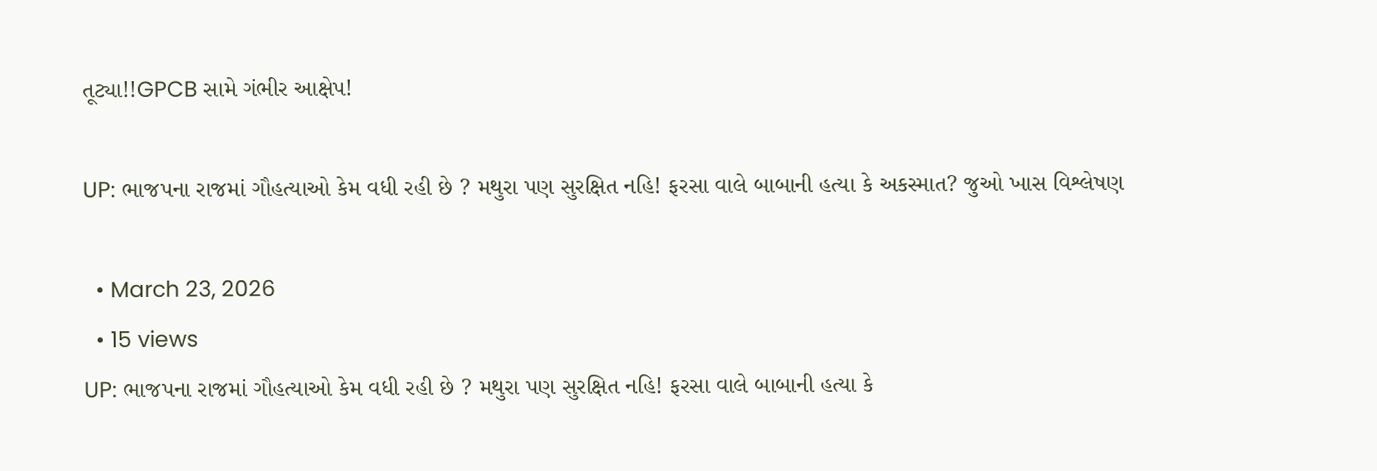તૂટ્યા!!GPCB સામે ગંભીર આક્ષેપ!

UP: ભાજપના રાજમાં ગૌહત્યાઓ કેમ વધી રહી છે ? મથુરા પણ સુરક્ષિત નહિ! ફરસા વાલે બાબાની હત્યા કે અકસ્માત? જુઓ ખાસ વિશ્લેષણ

  • March 23, 2026
  • 15 views
UP: ભાજપના રાજમાં ગૌહત્યાઓ કેમ વધી રહી છે ? મથુરા પણ સુરક્ષિત નહિ! ફરસા વાલે બાબાની હત્યા કે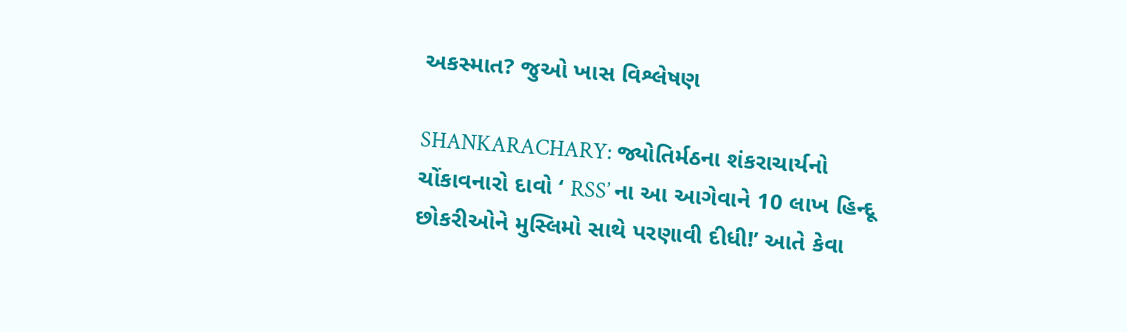અકસ્માત? જુઓ ખાસ વિશ્લેષણ

SHANKARACHARY: જ્યોતિર્મઠના શંકરાચાર્યનો ચોંકાવનારો દાવો ‘ RSS’ ના આ આગેવાને 10 લાખ હિન્દૂ છોકરીઓને મુસ્લિમો સાથે પરણાવી દીધી!’ આતે કેવા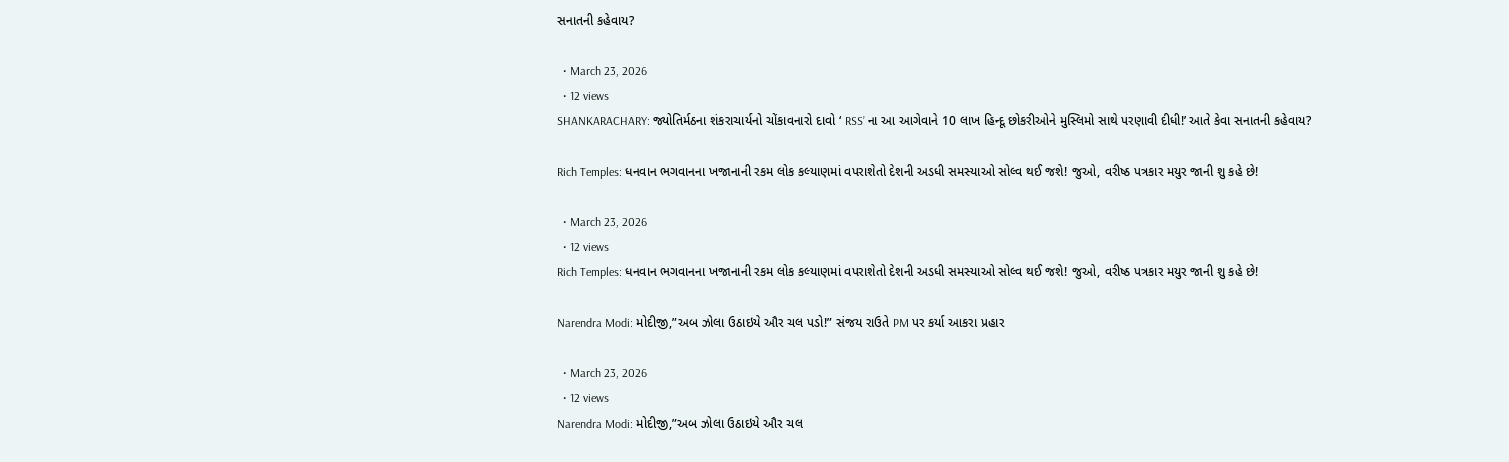સનાતની કહેવાય?

  • March 23, 2026
  • 12 views
SHANKARACHARY: જ્યોતિર્મઠના શંકરાચાર્યનો ચોંકાવનારો દાવો ‘ RSS’ ના આ આગેવાને 10 લાખ હિન્દૂ છોકરીઓને મુસ્લિમો સાથે પરણાવી દીધી!’ આતે કેવા સનાતની કહેવાય?

Rich Temples: ધનવાન ભગવાનના ખજાનાની રકમ લોક કલ્યાણમાં વપરાશેતો દેશની અડધી સમસ્યાઓ સોલ્વ થઈ જશે! જુઓ, વરીષ્ઠ પત્રકાર મયુર જાની શુ કહે છે!

  • March 23, 2026
  • 12 views
Rich Temples: ધનવાન ભગવાનના ખજાનાની રકમ લોક કલ્યાણમાં વપરાશેતો દેશની અડધી સમસ્યાઓ સોલ્વ થઈ જશે! જુઓ, વરીષ્ઠ પત્રકાર મયુર જાની શુ કહે છે!

Narendra Modi: મોદીજી,”અબ ઝોલા ઉઠાઇયે ઔર ચલ પડો!” સંજય રાઉતે PM પર કર્યા આકરા પ્રહાર

  • March 23, 2026
  • 12 views
Narendra Modi: મોદીજી,”અબ ઝોલા ઉઠાઇયે ઔર ચલ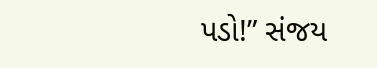પડો!” સંજય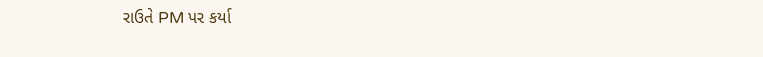રાઉતે PM પર કર્યા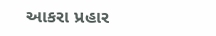આકરા પ્રહાર